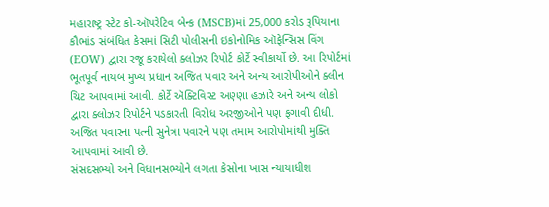મહારાષ્ટ્ર સ્ટેટ કો-ઑપરેટિવ બેન્ક (MSCB)માં 25,000 કરોડ રૂપિયાના કૌભાંડ સંબંધિત કેસમાં સિટી પોલીસની ઇકોનોમિક ઑફેન્સિસ વિંગ (EOW) દ્વારા રજૂ કરાયેલો ક્લોઝર રિપોર્ટ કોર્ટે સ્વીકાર્યો છે. આ રિપોર્ટમાં ભૂતપૂર્વ નાયબ મુખ્ય પ્રધાન અજિત પવાર અને અન્ય આરોપીઓને ક્લીન ચિટ આપવામાં આવી. કોર્ટે ઍક્ટિવિસ્ટ અણ્ણા હઝારે અને અન્ય લોકો દ્વારા ક્લોઝર રિપોર્ટને પડકારતી વિરોધ અરજીઓને પણ ફગાવી દીધી. અજિત પવારના પત્ની સુનેત્રા પવારને પણ તમામ આરોપોમાંથી મુક્તિ આપવામાં આવી છે.
સંસદસભ્યો અને વિધાનસભ્યોને લગતા કેસોના ખાસ ન્યાયાધીશ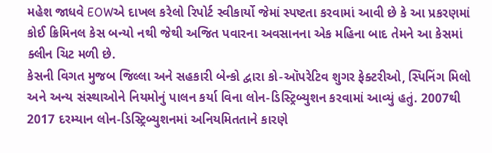મહેશ જાધવે EOWએ દાખલ કરેલો રિપોર્ટ સ્વીકાર્યો જેમાં સ્પષ્ટતા કરવામાં આવી છે કે આ પ્રકરણમાં કોઈ ક્રિમિનલ કેસ બન્યો નથી જેથી અજિત પવારના અવસાનના એક મહિના બાદ તેમને આ કેસમાં ક્લીન ચિટ મળી છે.
કેસની વિગત મુજબ જિલ્લા અને સહકારી બેન્કો દ્વારા કો-ઑપરેટિવ શુગર ફેક્ટરીઓ, સ્પિનિંગ મિલો અને અન્ય સંસ્થાઓને નિયમોનું પાલન કર્યા વિના લોન-ડિસ્ટ્રિબ્યુશન કરવામાં આવ્યું હતું. 2007થી 2017 દરમ્યાન લોન-ડિસ્ટ્રિબ્યુશનમાં અનિયમિતતાને કારણે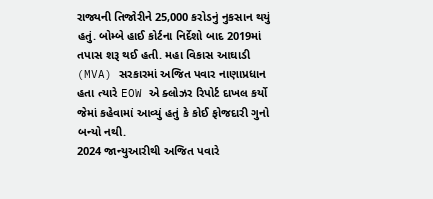રાજ્યની તિજોરીને 25,000 કરોડનું નુકસાન થયું હતું. બોમ્બે હાઈ કોર્ટના નિર્દેશો બાદ 2019માં તપાસ શરૂ થઈ હતી. મહા વિકાસ આઘાડી (MVA) સરકારમાં અજિત પવાર નાણાપ્રધાન હતા ત્યારે EOW એ ક્લોઝર રિપોર્ટ દાખલ કર્યો જેમાં કહેવામાં આવ્યું હતું કે કોઈ ફોજદારી ગુનો બન્યો નથી.
2024 જાન્યુઆરીથી અજિત પવારે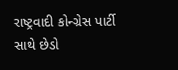રાષ્ટ્રવાદી કોન્ગ્રેસ પાર્ટી સાથે છેડો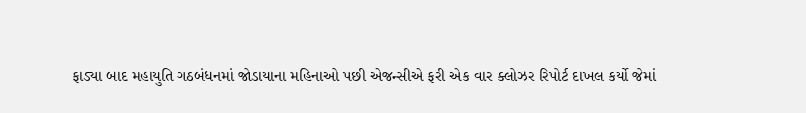ફાડ્યા બાદ મહાયુતિ ગઠબંધનમાં જોડાયાના મહિનાઓ પછી એજન્સીએ ફરી એક વાર ક્લોઝર રિપોર્ટ દાખલ કર્યો જેમાં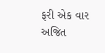ફરી એક વાર અજિત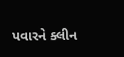પવારને ક્લીન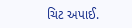ચિટ અપાઈ.